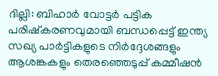ദില്ലി: ബിഹാർ വോട്ടർ പട്ടിക പരിഷ്കരണവുമായി ബന്ധപ്പെട്ട് ഇന്ത്യ സഖ്യ പാർട്ടികളുടെ നിർദ്ദേശങ്ങളും ആശങ്കകളും തെരഞ്ഞെടുപ്പ് കമ്മീഷൻ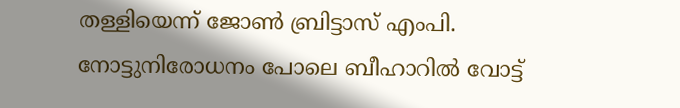തള്ളിയെന്ന് ജോൺ ബ്രിട്ടാസ് എംപി. നോട്ടുനിരോധനം പോലെ ബീഹാറിൽ വോട്ട്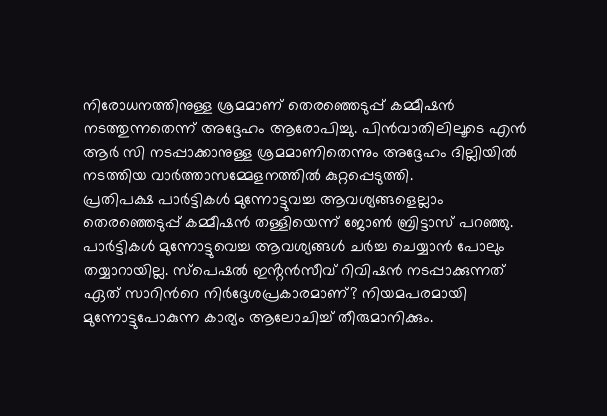നിരോധനത്തിനുള്ള ശ്രമമാണ് തെരഞ്ഞെടുപ്പ് കമ്മീഷൻ നടത്തുന്നതെന്ന് അദ്ദേഹം ആരോപിച്ചു. പിൻവാതിലിലൂടെ എൻ ആർ സി നടപ്പാക്കാനുള്ള ശ്രമമാണിതെന്നും അദ്ദേഹം ദില്ലിയിൽ നടത്തിയ വാർത്താസമ്മേളനത്തിൽ കുറ്റപ്പെടുത്തി.
പ്രതിപക്ഷ പാർട്ടികൾ മുന്നോട്ടുവച്ച ആവശ്യങ്ങളെല്ലാം തെരഞ്ഞെടുപ്പ് കമ്മീഷൻ തള്ളിയെന്ന് ജോൺ ബ്രിട്ടാസ് പറഞ്ഞു. പാർട്ടികൾ മുന്നോട്ടുവെച്ച ആവശ്യങ്ങൾ ചർച്ച ചെയ്യാൻ പോലും തയ്യാറായില്ല. സ്പെഷൽ ഇൻ്റൻസീവ് റിവിഷൻ നടപ്പാക്കുന്നത് ഏത് സാറിൻറെ നിർദ്ദേശപ്രകാരമാണ്? നിയമപരമായി മുന്നോട്ടുപോകുന്ന കാര്യം ആലോചിച്ച് തീരുമാനിക്കും.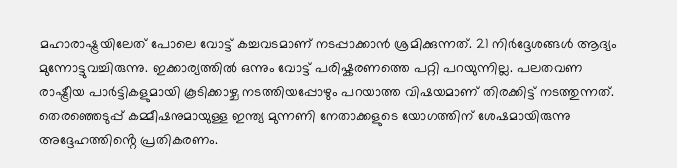മഹാരാഷ്ട്രയിലേത് പോലെ വോട്ട് കച്ചവടമാണ് നടപ്പാക്കാൻ ശ്രമിക്കുന്നത്. 21 നിർദ്ദേശങ്ങൾ ആദ്യം മുന്നോട്ടുവച്ചിരുന്നു. ഇക്കാര്യത്തിൽ ഒന്നും വോട്ട് പരിഷ്കരണത്തെ പറ്റി പറയുന്നില്ല. പലതവണ രാഷ്ട്രീയ പാർട്ടികളുമായി കൂടിക്കാഴ്ച നടത്തിയപ്പോഴും പറയാത്ത വിഷയമാണ് തിരക്കിട്ട് നടത്തുന്നത്. തെരഞ്ഞെടുപ്പ് കമ്മീഷനുമായുള്ള ഇന്ത്യ മുന്നണി നേതാക്കളുടെ യോഗത്തിന് ശേഷമായിരുന്നു അദ്ദേഹത്തിൻ്റെ പ്രതികരണം.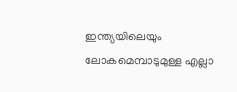ഇന്ത്യയിലെയും ലോകമെമ്പാടുമുള്ള എല്ലാ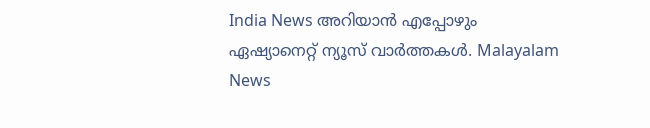India News അറിയാൻ എപ്പോഴും ഏഷ്യാനെറ്റ് ന്യൂസ് വാർത്തകൾ. Malayalam News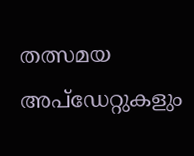തത്സമയ അപ്ഡേറ്റുകളും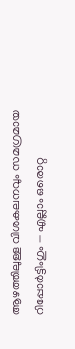ആഴത്തിലുള്ള വിശകലനവും സമഗ്രമായ റിപ്പോർട്ടിംഗും — എല്ലാം ഒരൊറ്റ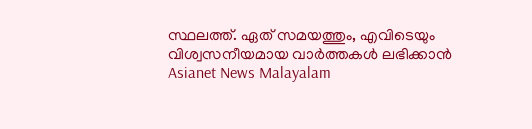സ്ഥലത്ത്. ഏത് സമയത്തും, എവിടെയും വിശ്വസനീയമായ വാർത്തകൾ ലഭിക്കാൻ Asianet News Malayalam